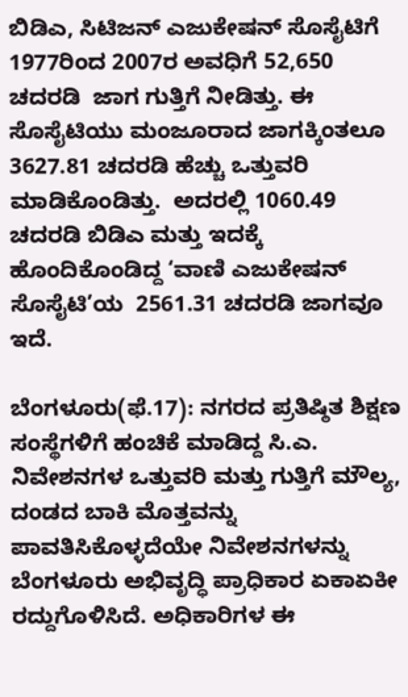ಬಿಡಿಎ, ಸಿಟಿಜನ್‌ ಎಜುಕೇಷನ್‌ ಸೊಸೈಟಿಗೆ 1977ರಿಂದ 2007ರ ಅವಧಿಗೆ 52,650 ಚದರಡಿ  ಜಾಗ ಗುತ್ತಿಗೆ ನೀಡಿತ್ತು. ಈ ಸೊಸೈಟಿಯು ಮಂಜೂರಾದ ಜಾಗಕ್ಕಿಂತಲೂ 3627.81 ಚದರಡಿ ಹೆಚ್ಚು ಒತ್ತುವರಿ ಮಾಡಿಕೊಂಡಿತ್ತು.  ಅದರಲ್ಲಿ 1060.49 ಚದರಡಿ ಬಿಡಿಎ ಮತ್ತು ಇದಕ್ಕೆ ಹೊಂದಿಕೊಂಡಿದ್ದ ‘ವಾಣಿ ಎಜುಕೇಷನ್‌ ಸೊಸೈಟಿ’ಯ  2561.31 ಚದರಡಿ ಜಾಗವೂ ಇದೆ.

ಬೆಂಗಳೂರು(ಫೆ.17): ನಗರದ ಪ್ರತಿಷ್ಠಿತ ಶಿಕ್ಷಣ ಸಂಸ್ಥೆಗಳಿಗೆ ಹಂಚಿಕೆ ಮಾಡಿದ್ದ ಸಿ.ಎ. ನಿವೇಶನಗಳ ಒತ್ತುವರಿ ಮತ್ತು ಗುತ್ತಿಗೆ ಮೌಲ್ಯ, ದಂಡದ ಬಾಕಿ ಮೊತ್ತವನ್ನು ಪಾವತಿಸಿಕೊಳ್ಳದೆಯೇ ನಿವೇಶನಗಳನ್ನು ಬೆಂಗಳೂರು ಅಭಿವೃದ್ಧಿ ಪ್ರಾಧಿಕಾರ ಏಕಾಏಕೀ ರದ್ದುಗೊಳಿಸಿದೆ. ಅಧಿಕಾರಿಗಳ ಈ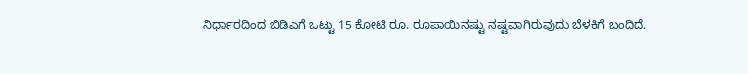ನಿರ್ಧಾರದಿಂದ ಬಿಡಿಎಗೆ ಒಟ್ಟು 15 ಕೋಟಿ ರೂ. ರೂಪಾಯಿನಷ್ಟು ನಷ್ಟವಾಗಿರುವುದು ಬೆಳಕಿಗೆ ಬಂದಿದೆ.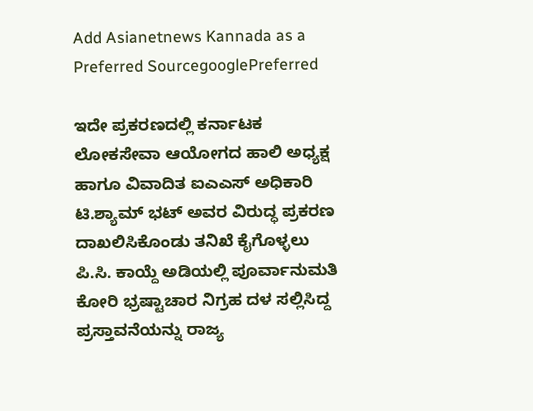Add Asianetnews Kannada as a Preferred SourcegooglePreferred

ಇದೇ ಪ್ರಕರಣದಲ್ಲಿ ಕರ್ನಾಟಕ ಲೋಕಸೇವಾ ಆಯೋಗದ ಹಾಲಿ ಅಧ್ಯಕ್ಷ ಹಾಗೂ ವಿವಾದಿತ ಐಎಎಸ್ ಅಧಿಕಾರಿ ಟಿ.ಶ್ಯಾಮ್ ಭಟ್ ಅವರ ವಿರುದ್ಧ ಪ್ರಕರಣ ದಾಖಲಿಸಿಕೊಂಡು ತನಿಖೆ ಕೈಗೊಳ್ಳಲು ಪಿ.ಸಿ. ಕಾಯ್ದೆ ಅಡಿಯಲ್ಲಿ ಪೂರ್ವಾನುಮತಿ ಕೋರಿ ಭ್ರಷ್ಟಾಚಾರ ನಿಗ್ರಹ ದಳ ಸಲ್ಲಿಸಿದ್ದ ಪ್ರಸ್ತಾವನೆಯನ್ನು ರಾಜ್ಯ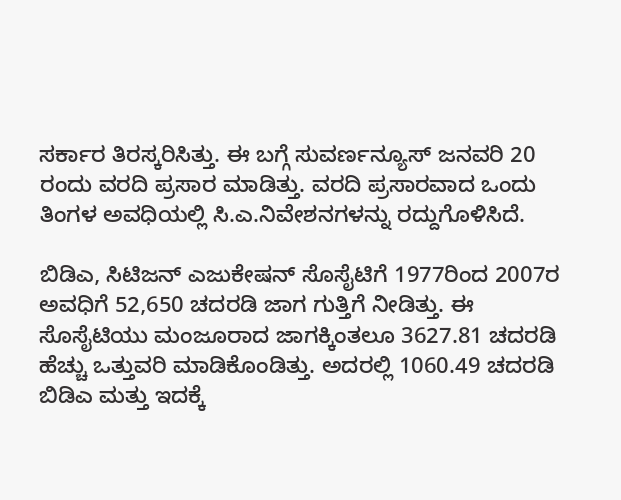ಸರ್ಕಾರ ತಿರಸ್ಕರಿಸಿತ್ತು. ಈ ಬಗ್ಗೆ ಸುವರ್ಣನ್ಯೂಸ್ ಜನವರಿ 20 ರಂದು ವರದಿ ಪ್ರಸಾರ ಮಾಡಿತ್ತು. ವರದಿ ಪ್ರಸಾರವಾದ ಒಂದು ತಿಂಗಳ ಅವಧಿಯಲ್ಲಿ ಸಿ.ಎ.ನಿವೇಶನಗಳನ್ನು ರದ್ದುಗೊಳಿಸಿದೆ.

ಬಿಡಿಎ, ಸಿಟಿಜನ್‌ ಎಜುಕೇಷನ್‌ ಸೊಸೈಟಿಗೆ 1977ರಿಂದ 2007ರ ಅವಧಿಗೆ 52,650 ಚದರಡಿ ಜಾಗ ಗುತ್ತಿಗೆ ನೀಡಿತ್ತು. ಈ ಸೊಸೈಟಿಯು ಮಂಜೂರಾದ ಜಾಗಕ್ಕಿಂತಲೂ 3627.81 ಚದರಡಿ ಹೆಚ್ಚು ಒತ್ತುವರಿ ಮಾಡಿಕೊಂಡಿತ್ತು. ಅದರಲ್ಲಿ 1060.49 ಚದರಡಿ ಬಿಡಿಎ ಮತ್ತು ಇದಕ್ಕೆ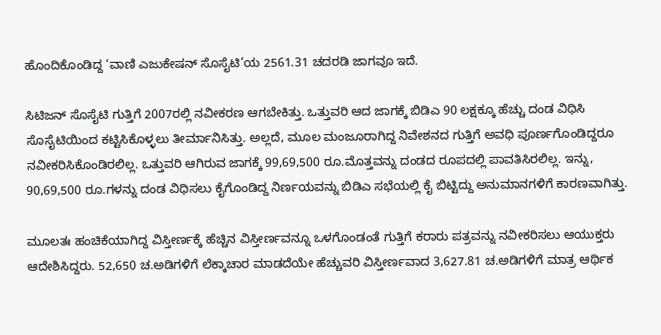ಹೊಂದಿಕೊಂಡಿದ್ದ ‘ವಾಣಿ ಎಜುಕೇಷನ್‌ ಸೊಸೈಟಿ’ಯ 2561.31 ಚದರಡಿ ಜಾಗವೂ ಇದೆ.

ಸಿಟಿಜನ್‌ ಸೊಸೈಟಿ ಗುತ್ತಿಗೆ 2007ರಲ್ಲಿ ನವೀಕರಣ ಆಗಬೇಕಿತ್ತು. ಒತ್ತುವರಿ ಆದ ಜಾಗಕ್ಕೆ ಬಿಡಿಎ 90 ಲಕ್ಷಕ್ಕೂ ಹೆಚ್ಚು ದಂಡ ವಿಧಿಸಿ ಸೊಸೈಟಿಯಿಂದ ಕಟ್ಟಿಸಿಕೊಳ್ಳಲು ತೀರ್ಮಾನಿಸಿತ್ತು. ಅಲ್ಲದೆ, ಮೂಲ ಮಂಜೂರಾಗಿದ್ದ ನಿವೇಶನದ ಗುತ್ತಿಗೆ ಅವಧಿ ಪೂರ್ಣಗೊಂಡಿದ್ದರೂ ನವೀಕರಿಸಿಕೊಂಡಿರಲಿಲ್ಲ. ಒತ್ತುವರಿ ಆಗಿರುವ ಜಾಗಕ್ಕೆ 99,69,500 ರೂ.ಮೊತ್ತವನ್ನು ದಂಡದ ರೂಪದಲ್ಲಿ ಪಾವತಿಸಿರಲಿಲ್ಲ. ಇನ್ನು, 90,69,500 ರೂ.ಗಳನ್ನು ದಂಡ ವಿಧಿಸಲು ಕೈಗೊಂಡಿದ್ದ ನಿರ್ಣಯವನ್ನು ಬಿಡಿಎ ಸಭೆಯಲ್ಲಿ ಕೈ ಬಿಟ್ಟಿದ್ದು ಅನುಮಾನಗಳಿಗೆ ಕಾರಣವಾಗಿತ್ತು.

ಮೂಲತಃ ಹಂಚಿಕೆಯಾಗಿದ್ದ ವಿಸ್ತೀರ್ಣಕ್ಕೆ ಹೆಚ್ಚಿನ ವಿಸ್ತೀರ್ಣವನ್ನೂ ಒಳಗೊಂಡಂತೆ ಗುತ್ತಿಗೆ ಕರಾರು ಪತ್ರವನ್ನು ನವೀಕರಿಸಲು ಆಯುಕ್ತರು ಆದೇಶಿಸಿದ್ದರು. 52,650 ಚ.ಅಡಿಗಳಿಗೆ ಲೆಕ್ಕಾಚಾರ ಮಾಡದೆಯೇ ಹೆಚ್ಚುವರಿ ವಿಸ್ತೀರ್ಣವಾದ 3,627.81 ಚ.ಅಡಿಗಳಿಗೆ ಮಾತ್ರ ಆರ್ಥಿಕ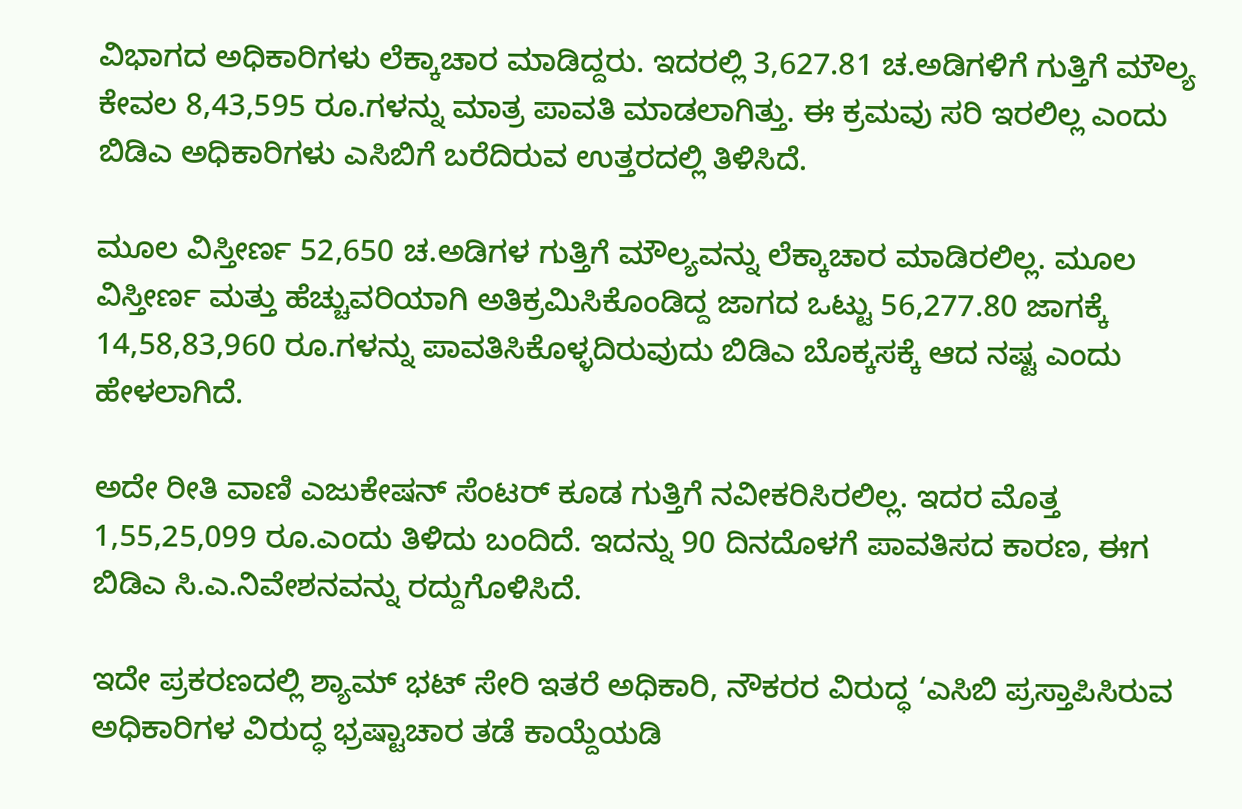ವಿಭಾಗದ ಅಧಿಕಾರಿಗಳು ಲೆಕ್ಕಾಚಾರ ಮಾಡಿದ್ದರು. ಇದರಲ್ಲಿ 3,627.81 ಚ.ಅಡಿಗಳಿಗೆ ಗುತ್ತಿಗೆ ಮೌಲ್ಯ ಕೇವಲ 8,43,595 ರೂ.ಗಳನ್ನು ಮಾತ್ರ ಪಾವತಿ ಮಾಡಲಾಗಿತ್ತು. ಈ ಕ್ರಮವು ಸರಿ ಇರಲಿಲ್ಲ ಎಂದು ಬಿಡಿಎ ಅಧಿಕಾರಿಗಳು ಎಸಿಬಿಗೆ ಬರೆದಿರುವ ಉತ್ತರದಲ್ಲಿ ತಿಳಿಸಿದೆ.

ಮೂಲ ವಿಸ್ತೀರ್ಣ 52,650 ಚ.ಅಡಿಗಳ ಗುತ್ತಿಗೆ ಮೌಲ್ಯವನ್ನು ಲೆಕ್ಕಾಚಾರ ಮಾಡಿರಲಿಲ್ಲ. ಮೂಲ ವಿಸ್ತೀರ್ಣ ಮತ್ತು ಹೆಚ್ಚುವರಿಯಾಗಿ ಅತಿಕ್ರಮಿಸಿಕೊಂಡಿದ್ದ ಜಾಗದ ಒಟ್ಟು 56,277.80 ಜಾಗಕ್ಕೆ 14,58,83,960 ರೂ.ಗಳನ್ನು ಪಾವತಿಸಿಕೊಳ್ಳದಿರುವುದು ಬಿಡಿಎ ಬೊಕ್ಕಸಕ್ಕೆ ಆದ ನಷ್ಟ ಎಂದು ಹೇಳಲಾಗಿದೆ.

ಅದೇ ರೀತಿ ವಾಣಿ ಎಜುಕೇಷನ್ ಸೆಂಟರ್ ಕೂಡ ಗುತ್ತಿಗೆ ನವೀಕರಿಸಿರಲಿಲ್ಲ. ಇದರ ಮೊತ್ತ 1,55,25,099 ರೂ.ಎಂದು ತಿಳಿದು ಬಂದಿದೆ. ಇದನ್ನು 90 ದಿನದೊಳಗೆ ಪಾವತಿಸದ ಕಾರಣ, ಈಗ ಬಿಡಿಎ ಸಿ.ಎ.ನಿವೇಶನವನ್ನು ರದ್ದುಗೊಳಿಸಿದೆ.

ಇದೇ ಪ್ರಕರಣದಲ್ಲಿ ಶ್ಯಾಮ್ ಭಟ್ ಸೇರಿ ಇತರೆ ಅಧಿಕಾರಿ, ನೌಕರರ ವಿರುದ್ಧ ‘ಎಸಿಬಿ ಪ್ರಸ್ತಾಪಿಸಿರುವ ಅಧಿಕಾರಿಗಳ ವಿರುದ್ಧ ಭ್ರಷ್ಟಾಚಾರ ತಡೆ ಕಾಯ್ದೆಯಡಿ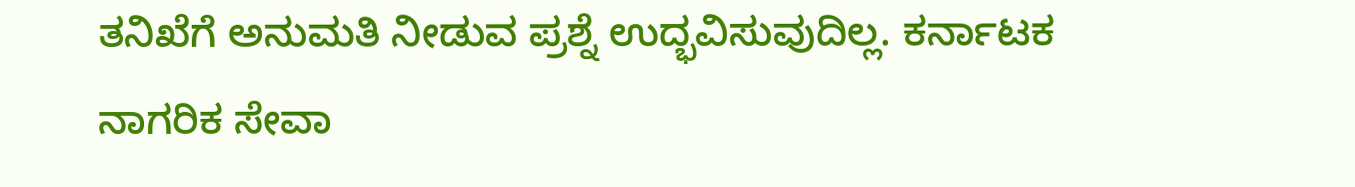ತನಿಖೆಗೆ ಅನುಮತಿ ನೀಡುವ ಪ್ರಶ್ನೆ ಉದ್ಭವಿಸುವುದಿಲ್ಲ. ಕರ್ನಾಟಕ ನಾಗರಿಕ ಸೇವಾ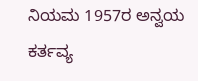ನಿಯಮ 1957ರ ಅನ್ವಯ ಕರ್ತವ್ಯ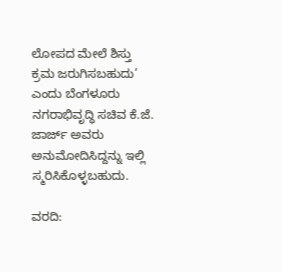ಲೋಪದ ಮೇಲೆ ಶಿಸ್ತು ಕ್ರಮ ಜರುಗಿಸಬಹುದು’ ಎಂದು ಬೆಂಗಳೂರು ನಗರಾಭಿವೃದ್ಧಿ ಸಚಿವ ಕೆ.ಜೆ. ಜಾರ್ಜ್‌ ಅವರು ಅನುಮೋದಿಸಿದ್ದನ್ನು ಇಲ್ಲಿ ಸ್ಮರಿಸಿಕೊಳ್ಳಬಹುದು.

ವರದಿ: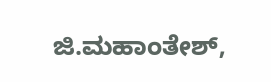ಜಿ.ಮಹಾಂತೇಶ್,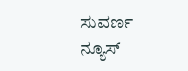ಸುವರ್ಣ ನ್ಯೂಸ್